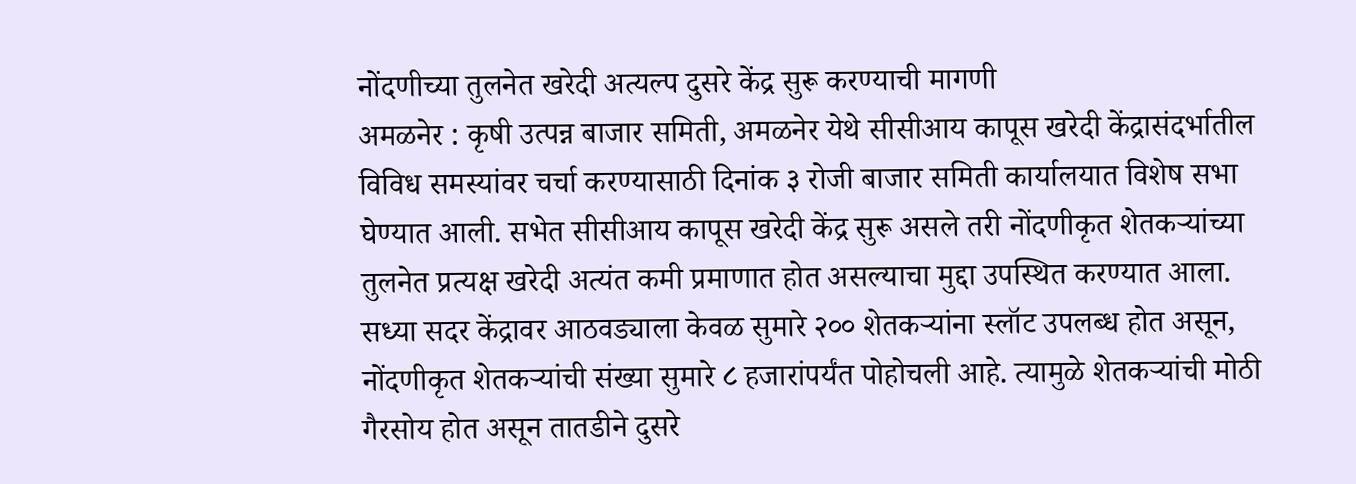नोंदणीच्या तुलनेत खरेदी अत्यल्प दुसरे केंद्र सुरू करण्याची मागणी
अमळनेर : कृषी उत्पन्न बाजार समिती, अमळनेर येथे सीसीआय कापूस खरेदी केंद्रासंदर्भातील विविध समस्यांवर चर्चा करण्यासाठी दिनांक ३ रोजी बाजार समिती कार्यालयात विशेष सभा घेण्यात आली. सभेत सीसीआय कापूस खरेदी केंद्र सुरू असले तरी नोंदणीकृत शेतकऱ्यांच्या तुलनेत प्रत्यक्ष खरेदी अत्यंत कमी प्रमाणात होत असल्याचा मुद्दा उपस्थित करण्यात आला.
सध्या सदर केंद्रावर आठवड्याला केवळ सुमारे २०० शेतकऱ्यांना स्लॉट उपलब्ध होत असून, नोंदणीकृत शेतकऱ्यांची संख्या सुमारे ८ हजारांपर्यंत पोहोचली आहे. त्यामुळे शेतकऱ्यांची मोठी गैरसोय होत असून तातडीने दुसरे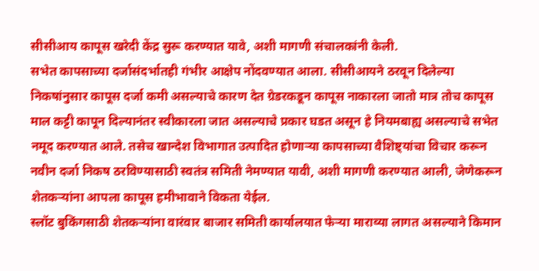सीसीआय कापूस खरेदी केंद्र सुरू करण्यात यावे, अशी मागणी संचालकांनी केली.
सभेत कापसाच्या दर्जासंदर्भातही गंभीर आक्षेप नोंदवण्यात आला. सीसीआयने ठरवून दिलेल्या निकषांनुसार कापूस दर्जा कमी असल्याचे कारण देत ग्रेडरकडून कापूस नाकारला जातो मात्र तोच कापूस माल कट्टी कापून दिल्यानंतर स्वीकारला जात असल्याचे प्रकार घडत असून हे नियमबाह्य असल्याचे सभेत नमूद करण्यात आले. तसेच खान्देश विभागात उत्पादित होणाऱ्या कापसाच्या वैशिष्ट्यांचा विचार करून नवीन दर्जा निकष ठरविण्यासाठी स्वतंत्र समिती नेमण्यात यावी, अशी मागणी करण्यात आली, जेणेकरून शेतकऱ्यांना आपला कापूस हमीभावाने विकता येईल.
स्लॉट बुकिंगसाठी शेतकऱ्यांना वारंवार बाजार समिती कार्यालयात फेऱ्या माराव्या लागत असल्याने किमान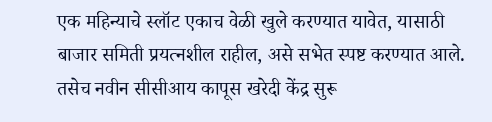एक महिन्याचे स्लॉट एकाच वेळी खुले करण्यात यावेत, यासाठी बाजार समिती प्रयत्नशील राहील, असे सभेत स्पष्ट करण्यात आले. तसेच नवीन सीसीआय कापूस खरेदी केंद्र सुरू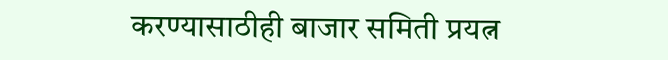करण्यासाठीही बाजार समिती प्रयत्न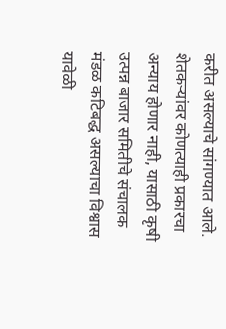करीत असल्याचे सांगण्यात आले.
शेतकऱ्यांवर कोणत्याही प्रकारचा अन्याय होणार नाही, यासाठी कृषी उत्पन्न बाजार समितीचे संचालक मंडळ कटिबद्ध असल्याचा विश्वास यावेळी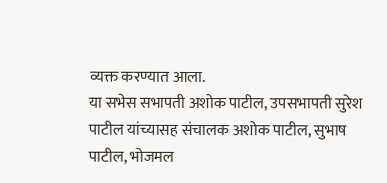व्यक्त करण्यात आला.
या सभेस सभापती अशोक पाटील, उपसभापती सुरेश पाटील यांच्यासह संचालक अशोक पाटील, सुभाष पाटील, भोजमल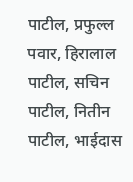पाटील, प्रफुल्ल पवार, हिरालाल पाटील, सचिन पाटील, नितीन पाटील, भाईदास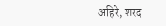अहिरे, शरद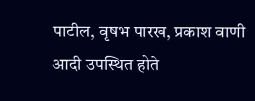पाटील, वृषभ पारख, प्रकाश वाणी आदी उपस्थित होते